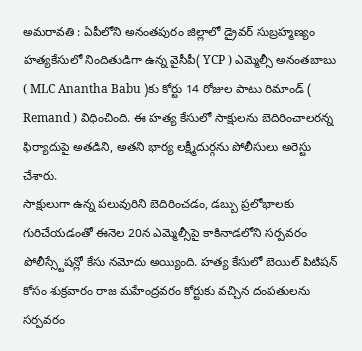అమరావతి : ఏపీలోని అనంతపురం జిల్లాలో డ్రైవర్ సుబ్రహ్మణ్యం హత్యకేసులో నిందితుడిగా ఉన్న వైసీపీ( YCP ) ఎమ్మెల్సీ అనంతబాబు ( MLC Anantha Babu )కు కోర్టు 14 రోజుల పాటు రిమాండ్ ( Remand ) విధించింది. ఈ హత్య కేసులో సాక్షులను బెదిరించాలరన్న ఫిర్యాదుపై అతడిని, అతని భార్య లక్ష్మీదుర్గను పోలీసులు అరెస్టు చేశారు.
సాక్షులుగా ఉన్న పలువురిని బెదిరించడం, డబ్బు ప్రలోభాలకు గురిచేయడంతో ఈనెల 20న ఎమ్మెల్సీపై కాకినాడలోని సర్పవరం పోలీస్స్టేషన్లో కేసు నమోదు అయ్యింది. హత్య కేసులో బెయిల్ పిటిషన్ కోసం శుక్రవారం రాజ మహేంద్రవరం కోర్టుకు వచ్చిన దంపతులను సర్పవరం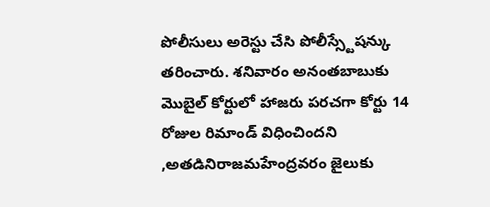పోలీసులు అరెస్టు చేసి పోలీస్స్టేషన్కు తరించారు. శనివారం అనంతబాబుకు మొబైల్ కోర్టులో హాజరు పరచగా కోర్టు 14 రోజుల రిమాండ్ విధించిందని ,అతడినిరాజమహేంద్రవరం జైలుకు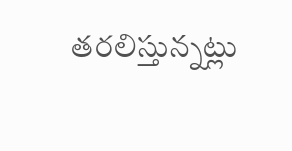తరలిస్తున్నట్లు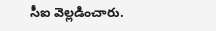సీఐ వెల్లడించారు.